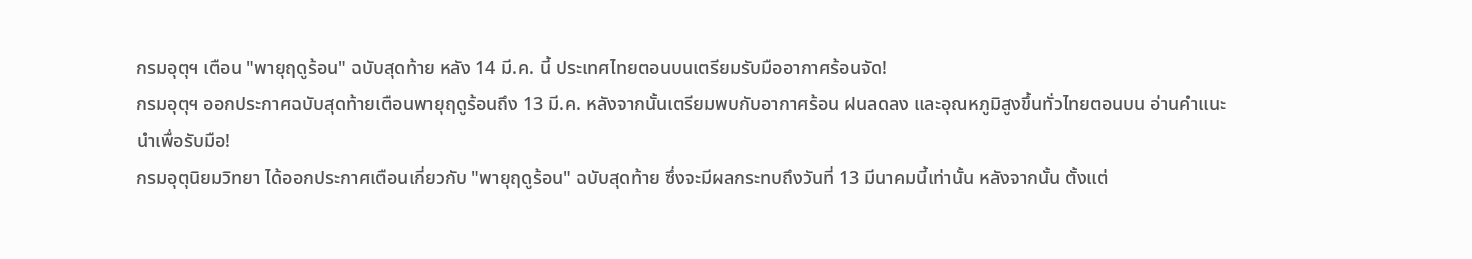กรมอุตุฯ เตือน "พายุฤดูร้อน" ฉบับสุดท้าย หลัง 14 มี.ค. นี้ ประเทศไทยตอนบนเตรียมรับมืออากาศร้อนจัด!
กรมอุตุฯ ออกประกาศฉบับสุดท้ายเตือนพายุฤดูร้อนถึง 13 มี.ค. หลังจากนั้นเตรียมพบกับอากาศร้อน ฝนลดลง และอุณหภูมิสูงขึ้นทั่วไทยตอนบน อ่านคำแนะนำเพื่อรับมือ!
กรมอุตุนิยมวิทยา ได้ออกประกาศเตือนเกี่ยวกับ "พายุฤดูร้อน" ฉบับสุดท้าย ซึ่งจะมีผลกระทบถึงวันที่ 13 มีนาคมนี้เท่านั้น หลังจากนั้น ตั้งแต่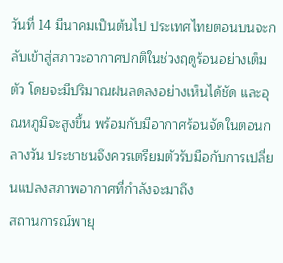วันที่ 14 มีนาคมเป็นต้นไป ประเทศไทยตอนบนจะกลับเข้าสู่สภาวะอากาศปกติในช่วงฤดูร้อนอย่างเต็มตัว โดยจะมีปริมาณฝนลดลงอย่างเห็นได้ชัด และอุณหภูมิจะสูงขึ้น พร้อมกับมีอากาศร้อนจัดในตอนกลางวัน ประชาชนจึงควรเตรียมตัวรับมือกับการเปลี่ยนแปลงสภาพอากาศที่กำลังจะมาถึง
สถานการณ์พายุ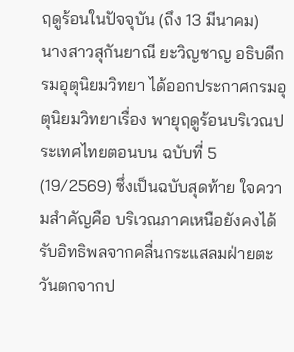ฤดูร้อนในปัจจุบัน (ถึง 13 มีนาคม)
นางสาวสุกันยาณี ยะวิญชาญ อธิบดีกรมอุตุนิยมวิทยา ได้ออกประกาศกรมอุตุนิยมวิทยาเรื่อง พายุฤดูร้อนบริเวณประเทศไทยตอนบน ฉบับที่ 5 (19/2569) ซึ่งเป็นฉบับสุดท้าย ใจความสำคัญคือ บริเวณภาคเหนือยังคงได้รับอิทธิพลจากคลื่นกระแสลมฝ่ายตะวันตกจากป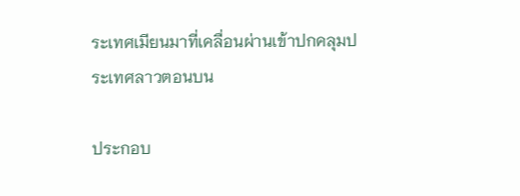ระเทศเมียนมาที่เคลื่อนผ่านเข้าปกคลุมประเทศลาวตอนบน

ประกอบ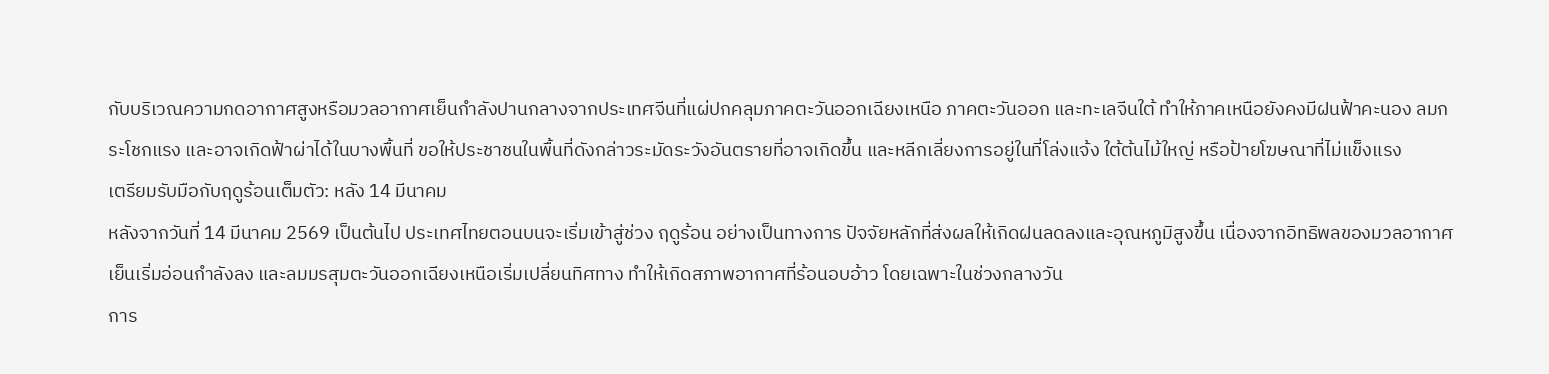กับบริเวณความกดอากาศสูงหรือมวลอากาศเย็นกำลังปานกลางจากประเทศจีนที่แผ่ปกคลุมภาคตะวันออกเฉียงเหนือ ภาคตะวันออก และทะเลจีนใต้ ทำให้ภาคเหนือยังคงมีฝนฟ้าคะนอง ลมกระโชกแรง และอาจเกิดฟ้าผ่าได้ในบางพื้นที่ ขอให้ประชาชนในพื้นที่ดังกล่าวระมัดระวังอันตรายที่อาจเกิดขึ้น และหลีกเลี่ยงการอยู่ในที่โล่งแจ้ง ใต้ต้นไม้ใหญ่ หรือป้ายโฆษณาที่ไม่แข็งแรง
เตรียมรับมือกับฤดูร้อนเต็มตัว: หลัง 14 มีนาคม
หลังจากวันที่ 14 มีนาคม 2569 เป็นต้นไป ประเทศไทยตอนบนจะเริ่มเข้าสู่ช่วง ฤดูร้อน อย่างเป็นทางการ ปัจจัยหลักที่ส่งผลให้เกิดฝนลดลงและอุณหภูมิสูงขึ้น เนื่องจากอิทธิพลของมวลอากาศเย็นเริ่มอ่อนกำลังลง และลมมรสุมตะวันออกเฉียงเหนือเริ่มเปลี่ยนทิศทาง ทำให้เกิดสภาพอากาศที่ร้อนอบอ้าว โดยเฉพาะในช่วงกลางวัน
การ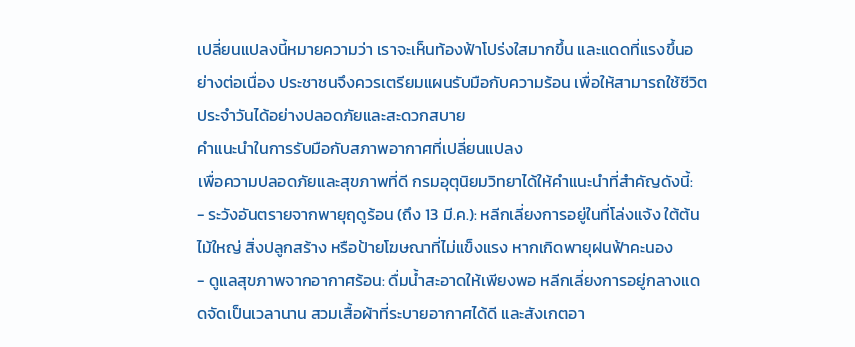เปลี่ยนแปลงนี้หมายความว่า เราจะเห็นท้องฟ้าโปร่งใสมากขึ้น และแดดที่แรงขึ้นอย่างต่อเนื่อง ประชาชนจึงควรเตรียมแผนรับมือกับความร้อน เพื่อให้สามารถใช้ชีวิตประจำวันได้อย่างปลอดภัยและสะดวกสบาย
คำแนะนำในการรับมือกับสภาพอากาศที่เปลี่ยนแปลง
เพื่อความปลอดภัยและสุขภาพที่ดี กรมอุตุนิยมวิทยาได้ให้คำแนะนำที่สำคัญดังนี้:
- ระวังอันตรายจากพายุฤดูร้อน (ถึง 13 มี.ค.): หลีกเลี่ยงการอยู่ในที่โล่งแจ้ง ใต้ต้นไม้ใหญ่ สิ่งปลูกสร้าง หรือป้ายโฆษณาที่ไม่แข็งแรง หากเกิดพายุฝนฟ้าคะนอง
- ดูแลสุขภาพจากอากาศร้อน: ดื่มน้ำสะอาดให้เพียงพอ หลีกเลี่ยงการอยู่กลางแดดจัดเป็นเวลานาน สวมเสื้อผ้าที่ระบายอากาศได้ดี และสังเกตอา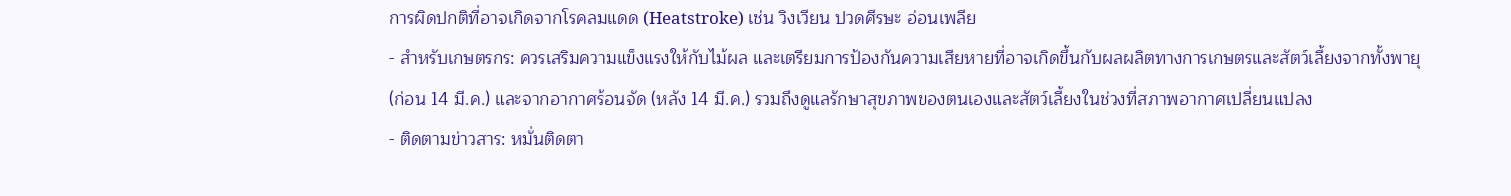การผิดปกติที่อาจเกิดจากโรคลมแดด (Heatstroke) เช่น วิงเวียน ปวดศีรษะ อ่อนเพลีย
- สำหรับเกษตรกร: ควรเสริมความแข็งแรงให้กับไม้ผล และเตรียมการป้องกันความเสียหายที่อาจเกิดขึ้นกับผลผลิตทางการเกษตรและสัตว์เลี้ยงจากทั้งพายุ (ก่อน 14 มี.ค.) และจากอากาศร้อนจัด (หลัง 14 มี.ค.) รวมถึงดูแลรักษาสุขภาพของตนเองและสัตว์เลี้ยงในช่วงที่สภาพอากาศเปลี่ยนแปลง
- ติดตามข่าวสาร: หมั่นติดตา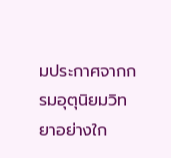มประกาศจากกรมอุตุนิยมวิทยาอย่างใก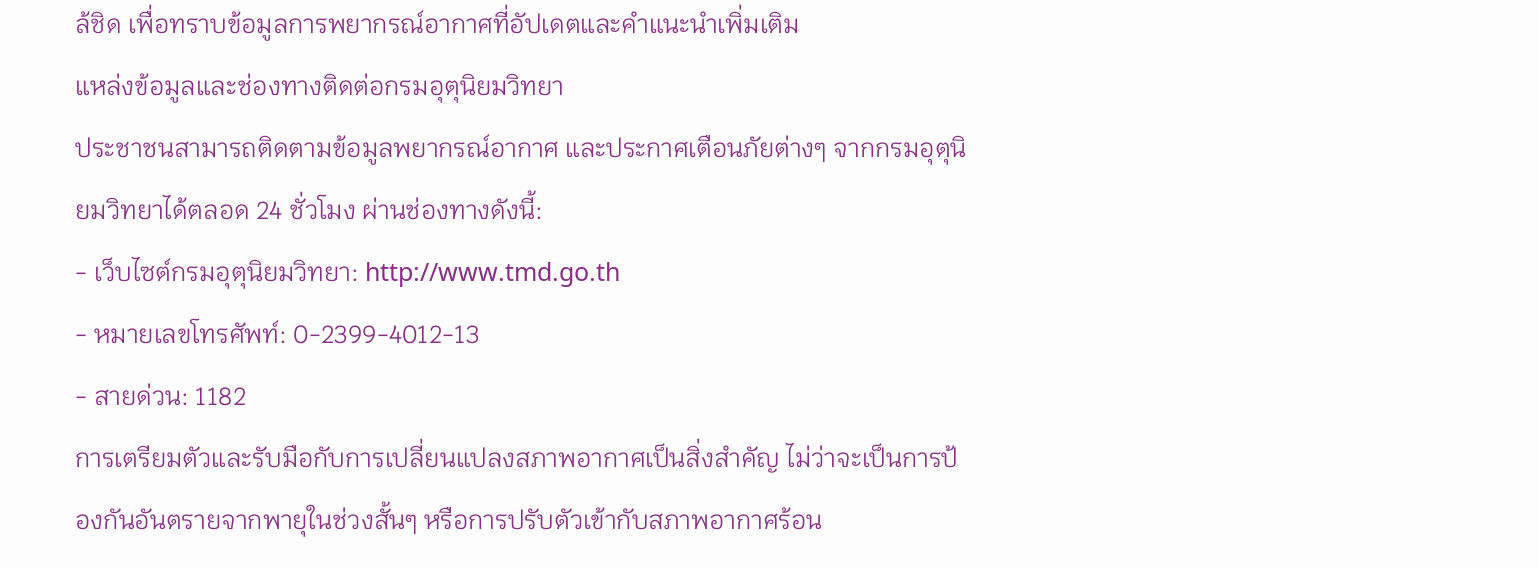ล้ชิด เพื่อทราบข้อมูลการพยากรณ์อากาศที่อัปเดตและคำแนะนำเพิ่มเติม
แหล่งข้อมูลและช่องทางติดต่อกรมอุตุนิยมวิทยา
ประชาชนสามารถติดตามข้อมูลพยากรณ์อากาศ และประกาศเตือนภัยต่างๆ จากกรมอุตุนิยมวิทยาได้ตลอด 24 ชั่วโมง ผ่านช่องทางดังนี้:
- เว็บไซต์กรมอุตุนิยมวิทยา: http://www.tmd.go.th
- หมายเลขโทรศัพท์: 0-2399-4012-13
- สายด่วน: 1182
การเตรียมตัวและรับมือกับการเปลี่ยนแปลงสภาพอากาศเป็นสิ่งสำคัญ ไม่ว่าจะเป็นการป้องกันอันตรายจากพายุในช่วงสั้นๆ หรือการปรับตัวเข้ากับสภาพอากาศร้อน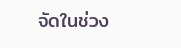จัดในช่วง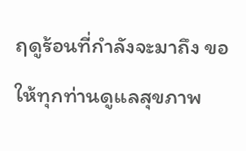ฤดูร้อนที่กำลังจะมาถึง ขอให้ทุกท่านดูแลสุขภาพ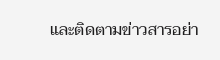และติดตามข่าวสารอย่า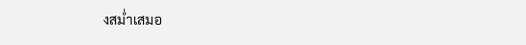งสม่ำเสมอ